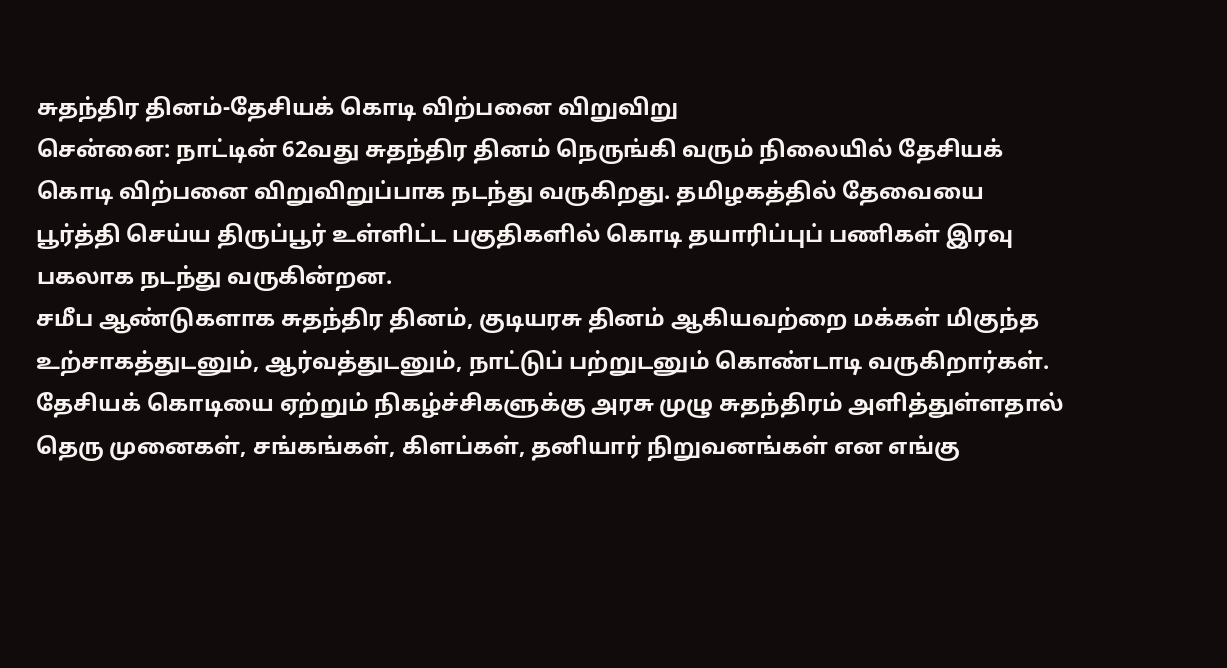சுதந்திர தினம்-தேசியக் கொடி விற்பனை விறுவிறு
சென்னை: நாட்டின் 62வது சுதந்திர தினம் நெருங்கி வரும் நிலையில் தேசியக் கொடி விற்பனை விறுவிறுப்பாக நடந்து வருகிறது. தமிழகத்தில் தேவையை பூர்த்தி செய்ய திருப்பூர் உள்ளிட்ட பகுதிகளில் கொடி தயாரிப்புப் பணிகள் இரவு பகலாக நடந்து வருகின்றன.
சமீப ஆண்டுகளாக சுதந்திர தினம், குடியரசு தினம் ஆகியவற்றை மக்கள் மிகுந்த உற்சாகத்துடனும், ஆர்வத்துடனும், நாட்டுப் பற்றுடனும் கொண்டாடி வருகிறார்கள்.
தேசியக் கொடியை ஏற்றும் நிகழ்ச்சிகளுக்கு அரசு முழு சுதந்திரம் அளித்துள்ளதால் தெரு முனைகள், சங்கங்கள், கிளப்கள், தனியார் நிறுவனங்கள் என எங்கு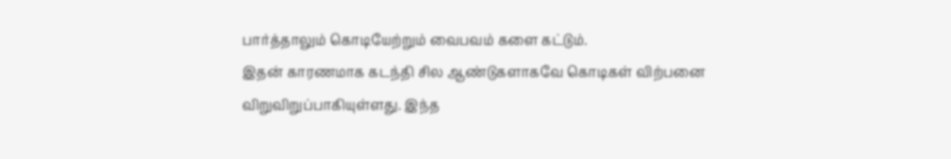பார்த்தாலும் கொடியேற்றும் வைபவம் களை கட்டும்.
இதன் காரணமாக கடந்தி சில ஆண்டுகளாகவே கொடிகள் விற்பனை விறுவிறுப்பாகியுள்ளது. இந்த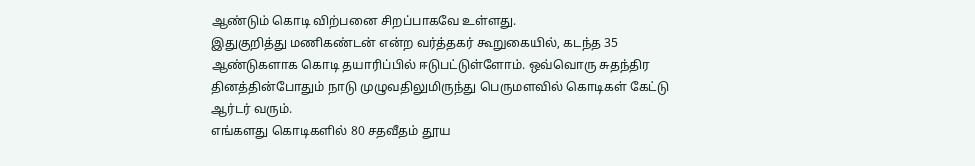ஆண்டும் கொடி விற்பனை சிறப்பாகவே உள்ளது.
இதுகுறித்து மணிகண்டன் என்ற வர்த்தகர் கூறுகையில், கடந்த 35 ஆண்டுகளாக கொடி தயாரிப்பில் ஈடுபட்டுள்ளோம். ஒவ்வொரு சுதந்திர தினத்தின்போதும் நாடு முழுவதிலுமிருந்து பெருமளவில் கொடிகள் கேட்டு ஆர்டர் வரும்.
எங்களது கொடிகளில் 80 சதவீதம் தூய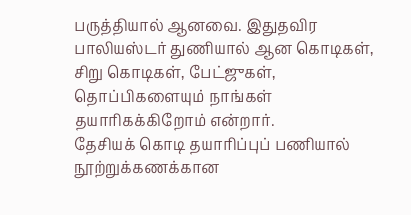பருத்தியால் ஆனவை. இதுதவிர பாலியஸ்டர் துணியால் ஆன கொடிகள், சிறு கொடிகள், பேட்ஜுகள், தொப்பிகளையும் நாங்கள் தயாரிகக்கிறோம் என்றார்.
தேசியக் கொடி தயாரிப்புப் பணியால் நூற்றுக்கணக்கான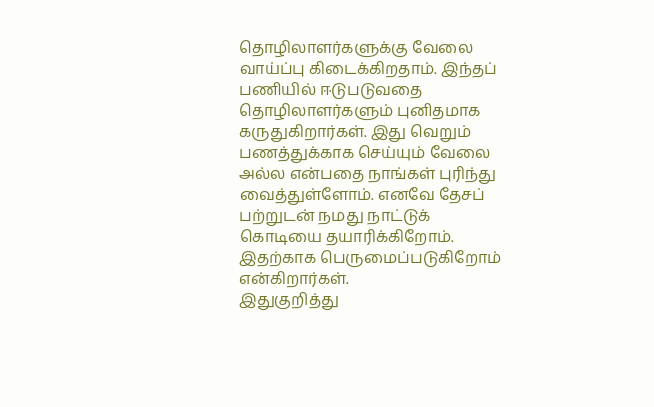தொழிலாளர்களுக்கு வேலை வாய்ப்பு கிடைக்கிறதாம். இந்தப் பணியில் ஈடுபடுவதை தொழிலாளர்களும் புனிதமாக கருதுகிறார்கள். இது வெறும் பணத்துக்காக செய்யும் வேலை அல்ல என்பதை நாங்கள் புரிந்து வைத்துள்ளோம். எனவே தேசப் பற்றுடன் நமது நாட்டுக் கொடியை தயாரிக்கிறோம். இதற்காக பெருமைப்படுகிறோம் என்கிறார்கள்.
இதுகுறித்து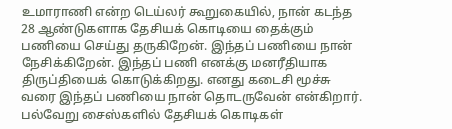உமாராணி என்ற டெய்லர் கூறுகையில், நான் கடந்த 28 ஆண்டுகளாக தேசியக் கொடியை தைக்கும் பணியை செய்து தருகிறேன். இந்தப் பணியை நான் நேசிக்கிறேன். இந்தப் பணி எனக்கு மனரீதியாக திருப்தியைக் கொடுக்கிறது. எனது கடைசி மூச்சு வரை இந்தப் பணியை நான் தொடருவேன் என்கிறார்.
பல்வேறு சைஸ்களில் தேசியக் கொடிகள்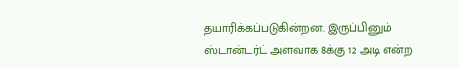தயாரிக்கப்படுகின்றன. இருப்பினும் ஸ்டான்டர்ட் அளவாக 8க்கு 12 அடி என்ற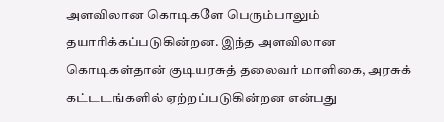அளவிலான கொடிகளே பெரும்பாலும் தயாரிக்கப்படுகின்றன. இந்த அளவிலான கொடிகள்தான் குடியரசுத் தலைவர் மாளிகை, அரசுக் கட்டடங்களில் ஏற்றப்படுகின்றன என்பது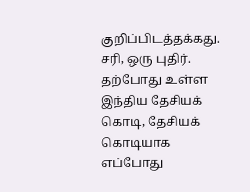குறிப்பிடத்தக்கது.
சரி, ஒரு புதிர். தற்போது உள்ள இந்திய தேசியக் கொடி, தேசியக் கொடியாக எப்போது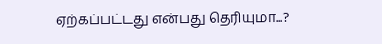ஏற்கப்பட்டது என்பது தெரியுமா...?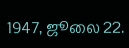1947, ஜூலை 22.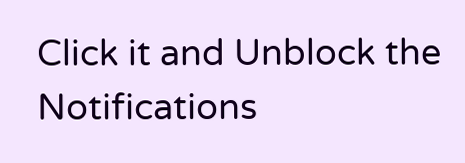Click it and Unblock the Notifications